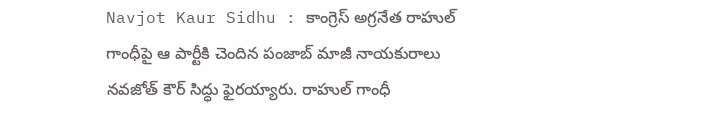Navjot Kaur Sidhu : కాంగ్రెస్ అగ్రనేత రాహుల్ గాంధీపై ఆ పార్టీకి చెందిన పంజాబ్ మాజీ నాయకురాలు నవజోత్ కౌర్ సిద్ధు ఫైరయ్యారు. రాహుల్ గాంధీ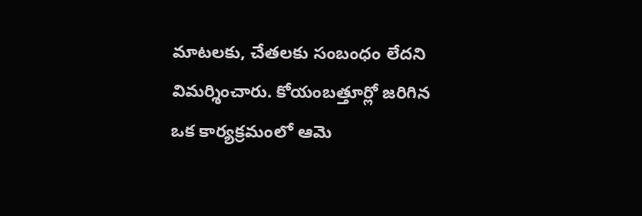మాటలకు, చేతలకు సంబంధం లేదని విమర్శించారు. కోయంబత్తూర్లో జరిగిన ఒక కార్యక్రమంలో ఆమె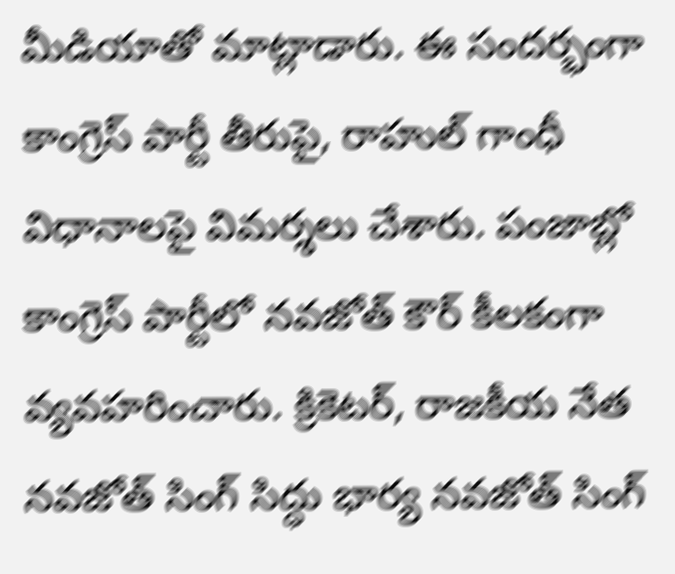మీడియాతో మాట్లాడారు. ఈ సందర్భంగా కాంగ్రెస్ పార్టీ తీరుపై, రాహుల్ గాంధీ విధానాలపై విమర్శలు చేశారు. పంజాబ్లో కాంగ్రెస్ పార్టీలో నవజోత్ కౌర్ కీలకంగా వ్యవహరించారు. క్రికెటర్, రాజకీయ నేత నవజోత్ సింగ్ సిద్ధు భార్య నవజోత్ సింగ్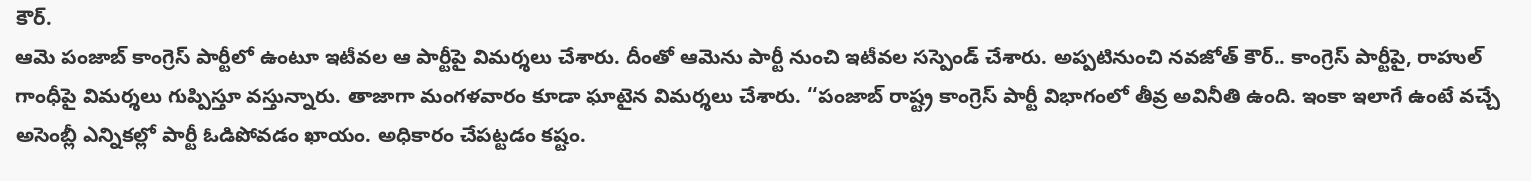కౌర్.
ఆమె పంజాబ్ కాంగ్రెస్ పార్టీలో ఉంటూ ఇటీవల ఆ పార్టీపై విమర్శలు చేశారు. దీంతో ఆమెను పార్టీ నుంచి ఇటీవల సస్పెండ్ చేశారు. అప్పటినుంచి నవజోత్ కౌర్.. కాంగ్రెస్ పార్టీపై, రాహుల్ గాంధీపై విమర్శలు గుప్పిస్తూ వస్తున్నారు. తాజాగా మంగళవారం కూడా ఘాటైన విమర్శలు చేశారు. ‘‘పంజాబ్ రాష్ట్ర కాంగ్రెస్ పార్టీ విభాగంలో తీవ్ర అవినీతి ఉంది. ఇంకా ఇలాగే ఉంటే వచ్చే అసెంబ్లీ ఎన్నికల్లో పార్టీ ఓడిపోవడం ఖాయం. అధికారం చేపట్టడం కష్టం.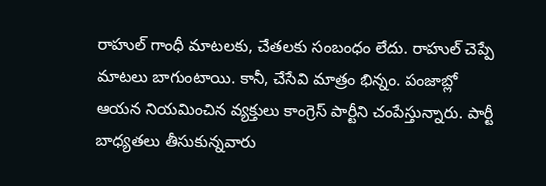రాహుల్ గాంధీ మాటలకు, చేతలకు సంబంధం లేదు. రాహుల్ చెప్పే మాటలు బాగుంటాయి. కానీ, చేసేవి మాత్రం భిన్నం. పంజాబ్లో ఆయన నియమించిన వ్యక్తులు కాంగ్రెస్ పార్టీని చంపేస్తున్నారు. పార్టీ బాధ్యతలు తీసుకున్నవారు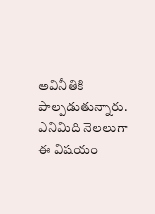అవినీతికి పాల్పడుతున్నారు.
ఎనిమిది నెలలుగా ఈ విషయం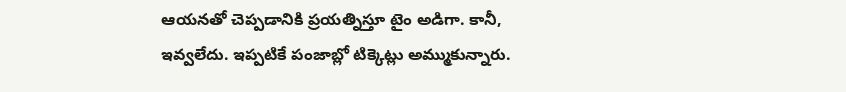ఆయనతో చెప్పడానికి ప్రయత్నిస్తూ టైం అడిగా. కానీ, ఇవ్వలేదు. ఇప్పటికే పంజాబ్లో టిక్కెట్లు అమ్ముకున్నారు.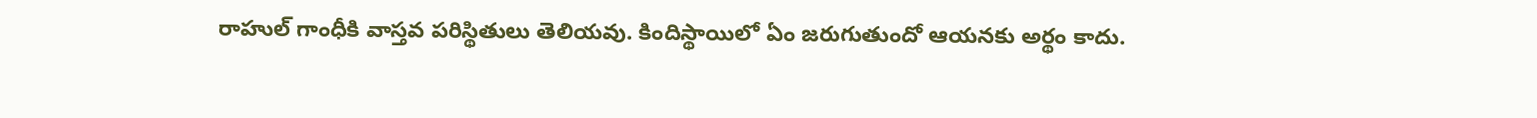రాహుల్ గాంధీకి వాస్తవ పరిస్థితులు తెలియవు. కిందిస్థాయిలో ఏం జరుగుతుందో ఆయనకు అర్థం కాదు.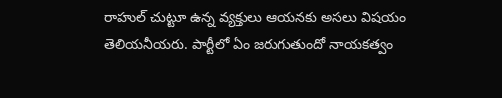రాహుల్ చుట్టూ ఉన్న వ్యక్తులు ఆయనకు అసలు విషయం తెలియనీయరు. పార్టీలో ఏం జరుగుతుందో నాయకత్వం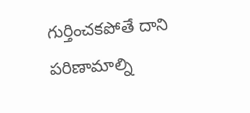గుర్తించకపోతే దాని పరిణామాల్ని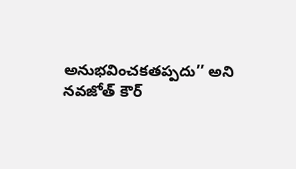అనుభవించకతప్పదు’’ అని నవజోత్ కౌర్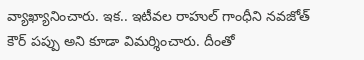వ్యాఖ్యానించారు. ఇక.. ఇటీవల రాహుల్ గాంధీని నవజోత్ కౌర్ పప్పు అని కూడా విమర్శించారు. దీంతో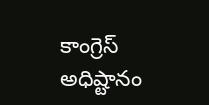కాంగ్రెస్ అధిష్టానం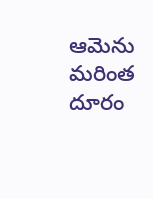ఆమెను మరింత దూరం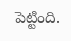పెట్టింది.